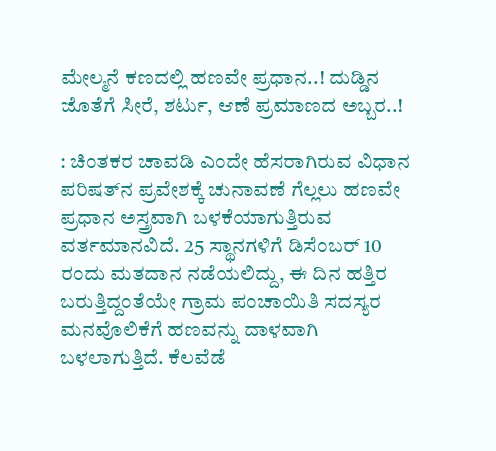ಮೇಲ್ಮನೆ ಕಣದಲ್ಲಿ ಹಣವೇ ಪ್ರಧಾನ..! ದುಡ್ಡಿನ ಜೊತೆಗೆ ಸೀರೆ, ಶರ್ಟು, ಆಣೆ ಪ್ರಮಾಣದ ಅಬ್ಬರ..!

: ಚಿಂತಕರ ಚಾವಡಿ ಎಂದೇ ಹೆಸರಾಗಿರುವ ವಿಧಾನ ಪರಿಷತ್‌ನ ಪ್ರವೇಶಕ್ಕೆ ಚುನಾವಣೆ ಗೆಲ್ಲಲು ಹಣವೇ ಪ್ರಧಾನ ಅಸ್ತ್ರವಾಗಿ ಬಳಕೆಯಾಗುತ್ತಿರುವ ವರ್ತಮಾನವಿದೆ. 25 ಸ್ಥಾನಗಳಿಗೆ ಡಿಸೆಂಬರ್‌ 10 ರಂದು ಮತದಾನ ನಡೆಯಲಿದ್ದು, ಈ ದಿನ ಹತ್ತಿರ ಬರುತ್ತಿದ್ದಂತೆಯೇ ಗ್ರಾಮ ಪಂಚಾಯಿತಿ ಸದಸ್ಯರ ಮನವೊಲಿಕೆಗೆ ಹಣವನ್ನು ದಾಳವಾಗಿ ಬಳಲಾಗುತ್ತಿದೆ. ಕೆಲವೆಡೆ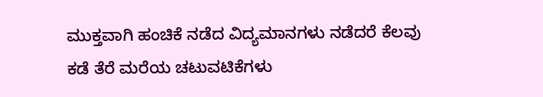ಮುಕ್ತವಾಗಿ ಹಂಚಿಕೆ ನಡೆದ ವಿದ್ಯಮಾನಗಳು ನಡೆದರೆ ಕೆಲವು ಕಡೆ ತೆರೆ ಮರೆಯ ಚಟುವಟಿಕೆಗಳು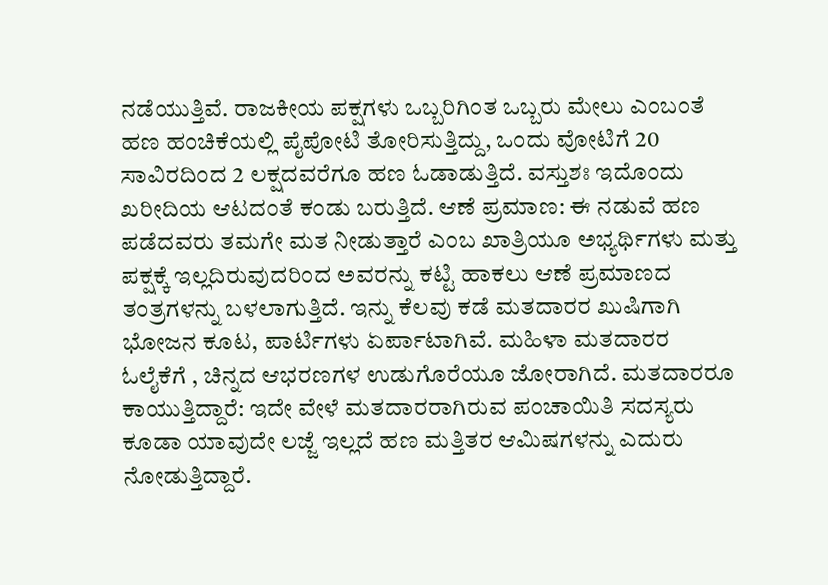ನಡೆಯುತ್ತಿವೆ. ರಾಜಕೀಯ ಪಕ್ಷಗಳು ಒಬ್ಬರಿಗಿಂತ ಒಬ್ಬರು ಮೇಲು ಎಂಬಂತೆ ಹಣ ಹಂಚಿಕೆಯಲ್ಲಿ ಪೈಪೋಟಿ ತೋರಿಸುತ್ತಿದ್ದು, ಒಂದು ವೋಟಿಗೆ 20 ಸಾವಿರದಿಂದ 2 ಲಕ್ಷದವರೆಗೂ ಹಣ ಓಡಾಡುತ್ತಿದೆ. ವಸ್ತುಶಃ ಇದೊಂದು ಖರೀದಿಯ ಆಟದಂತೆ ಕಂಡು ಬರುತ್ತಿದೆ. ಆಣೆ ಪ್ರಮಾಣ: ಈ ನಡುವೆ ಹಣ ಪಡೆದವರು ತಮಗೇ ಮತ ನೀಡುತ್ತಾರೆ ಎಂಬ ಖಾತ್ರಿಯೂ ಅಭ್ಯರ್ಥಿಗಳು ಮತ್ತು ಪಕ್ಷಕ್ಕೆ ಇಲ್ಲದಿರುವುದರಿಂದ ಅವರನ್ನು ಕಟ್ಟಿ ಹಾಕಲು ಆಣೆ ಪ್ರಮಾಣದ ತಂತ್ರಗಳನ್ನು ಬಳಲಾಗುತ್ತಿದೆ. ಇನ್ನು ಕೆಲವು ಕಡೆ ಮತದಾರರ ಖುಷಿಗಾಗಿ ಭೋಜನ ಕೂಟ, ಪಾರ್ಟಿಗಳು ಏರ್ಪಾಟಾಗಿವೆ. ಮಹಿಳಾ ಮತದಾರರ ಓಲೈಕೆಗೆ , ಚಿನ್ನದ ಆಭರಣಗಳ ಉಡುಗೊರೆಯೂ ಜೋರಾಗಿದೆ. ಮತದಾರರೂ ಕಾಯುತ್ತಿದ್ದಾರೆ: ಇದೇ ವೇಳೆ ಮತದಾರರಾಗಿರುವ ಪಂಚಾಯಿತಿ ಸದಸ್ಯರು ಕೂಡಾ ಯಾವುದೇ ಲಜ್ಜೆ ಇಲ್ಲದೆ ಹಣ ಮತ್ತಿತರ ಆಮಿಷಗಳನ್ನು ಎದುರು ನೋಡುತ್ತಿದ್ದಾರೆ.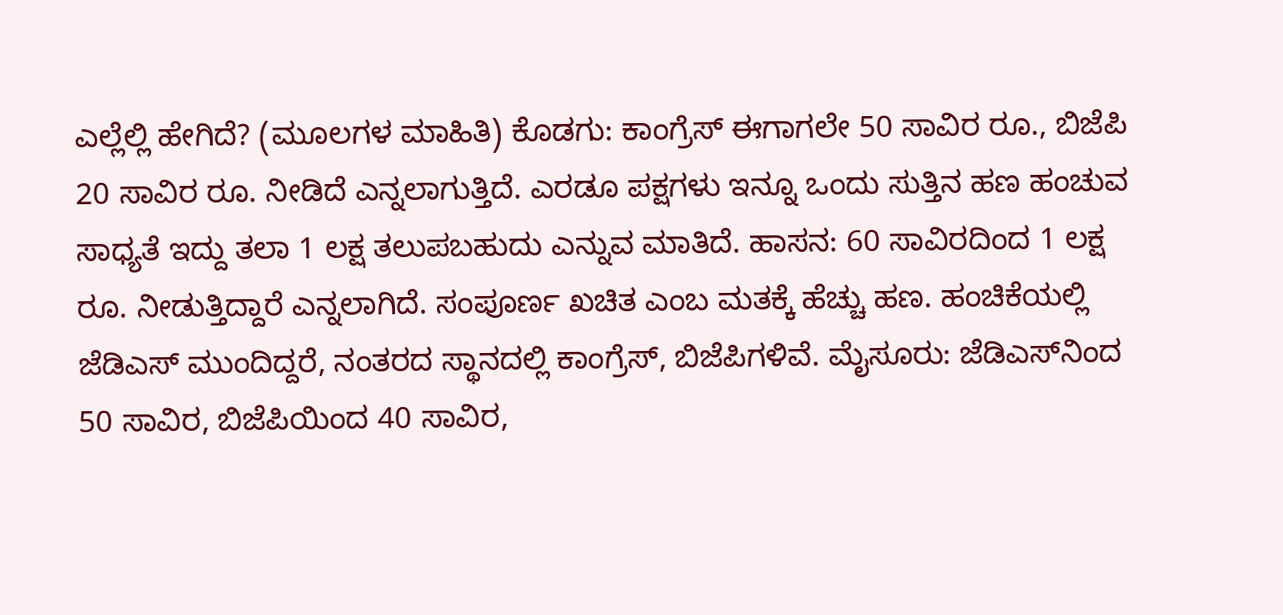ಎಲ್ಲೆಲ್ಲಿ ಹೇಗಿದೆ? (ಮೂಲಗಳ ಮಾಹಿತಿ) ಕೊಡಗು: ಕಾಂಗ್ರೆಸ್‌ ಈಗಾಗಲೇ 50 ಸಾವಿರ ರೂ., ಬಿಜೆಪಿ 20 ಸಾವಿರ ರೂ. ನೀಡಿದೆ ಎನ್ನಲಾಗುತ್ತಿದೆ. ಎರಡೂ ಪಕ್ಷಗಳು ಇನ್ನೂ ಒಂದು ಸುತ್ತಿನ ಹಣ ಹಂಚುವ ಸಾಧ್ಯತೆ ಇದ್ದು ತಲಾ 1 ಲಕ್ಷ ತಲುಪಬಹುದು ಎನ್ನುವ ಮಾತಿದೆ. ಹಾಸನ: 60 ಸಾವಿರದಿಂದ 1 ಲಕ್ಷ ರೂ. ನೀಡುತ್ತಿದ್ದಾರೆ ಎನ್ನಲಾಗಿದೆ. ಸಂಪೂರ್ಣ ಖಚಿತ ಎಂಬ ಮತಕ್ಕೆ ಹೆಚ್ಚು ಹಣ. ಹಂಚಿಕೆಯಲ್ಲಿ ಜೆಡಿಎಸ್‌ ಮುಂದಿದ್ದರೆ, ನಂತರದ ಸ್ಥಾನದಲ್ಲಿ ಕಾಂಗ್ರೆಸ್‌, ಬಿಜೆಪಿಗಳಿವೆ. ಮೈಸೂರು: ಜೆಡಿಎಸ್‌ನಿಂದ 50 ಸಾವಿರ, ಬಿಜೆಪಿಯಿಂದ 40 ಸಾವಿರ,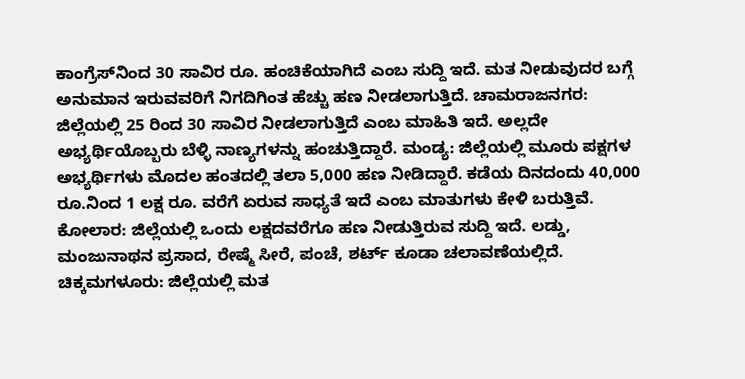ಕಾಂಗ್ರೆಸ್‌ನಿಂದ 30 ಸಾವಿರ ರೂ. ಹಂಚಿಕೆಯಾಗಿದೆ ಎಂಬ ಸುದ್ದಿ ಇದೆ. ಮತ ನೀಡುವುದರ ಬಗ್ಗೆ ಅನುಮಾನ ಇರುವವರಿಗೆ ನಿಗದಿಗಿಂತ ಹೆಚ್ಚು ಹಣ ನೀಡಲಾಗುತ್ತಿದೆ. ಚಾಮರಾಜನಗರ: ಜಿಲ್ಲೆಯಲ್ಲಿ 25 ರಿಂದ 30 ಸಾವಿರ ನೀಡಲಾಗುತ್ತಿದೆ ಎಂಬ ಮಾಹಿತಿ ಇದೆ. ಅಲ್ಲದೇ ಅಭ್ಯರ್ಥಿಯೊಬ್ಬರು ಬೆಳ್ಳಿ ನಾಣ್ಯಗಳನ್ನು ಹಂಚುತ್ತಿದ್ದಾರೆ. ಮಂಡ್ಯ: ಜಿಲ್ಲೆಯಲ್ಲಿ ಮೂರು ಪಕ್ಷಗಳ ಅಭ್ಯರ್ಥಿಗಳು ಮೊದಲ ಹಂತದಲ್ಲಿ ತಲಾ 5,000 ಹಣ ನೀಡಿದ್ದಾರೆ. ಕಡೆಯ ದಿನದಂದು 40,000 ರೂ.ನಿಂದ 1 ಲಕ್ಷ ರೂ. ವರೆಗೆ ಏರುವ ಸಾಧ್ಯತೆ ಇದೆ ಎಂಬ ಮಾತುಗಳು ಕೇಳಿ ಬರುತ್ತಿವೆ. ಕೋಲಾರ: ಜಿಲ್ಲೆಯಲ್ಲಿ ಒಂದು ಲಕ್ಷದವರೆಗೂ ಹಣ ನೀಡುತ್ತಿರುವ ಸುದ್ದಿ ಇದೆ. ಲಡ್ಡು, ಮಂಜುನಾಥನ ಪ್ರಸಾದ, ರೇಷ್ಮೆ ಸೀರೆ, ಪಂಚೆ, ಶರ್ಟ್‌ ಕೂಡಾ ಚಲಾವಣೆಯಲ್ಲಿದೆ. ಚಿಕ್ಕಮಗಳೂರು: ಜಿಲ್ಲೆಯಲ್ಲಿ ಮತ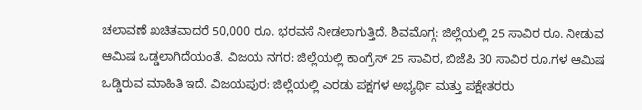ಚಲಾವಣೆ ಖಚಿತವಾದರೆ 50,000 ರೂ. ಭರವಸೆ ನೀಡಲಾಗುತ್ತಿದೆ. ಶಿವಮೊಗ್ಗ: ಜಿಲ್ಲೆಯಲ್ಲಿ 25 ಸಾವಿರ ರೂ. ನೀಡುವ ಆಮಿಷ ಒಡ್ಡಲಾಗಿದೆಯಂತೆ. ವಿಜಯ ನಗರ: ಜಿಲ್ಲೆಯಲ್ಲಿ ಕಾಂಗ್ರೆಸ್‌ 25 ಸಾವಿರ, ಬಿಜೆಪಿ 30 ಸಾವಿರ ರೂ.ಗಳ ಆಮಿಷ ಒಡ್ಡಿರುವ ಮಾಹಿತಿ ಇದೆ. ವಿಜಯಪುರ: ಜಿಲ್ಲೆಯಲ್ಲಿ ಎರಡು ಪಕ್ಷಗಳ ಅಭ್ಯರ್ಥಿ ಮತ್ತು ಪಕ್ಷೇತರರು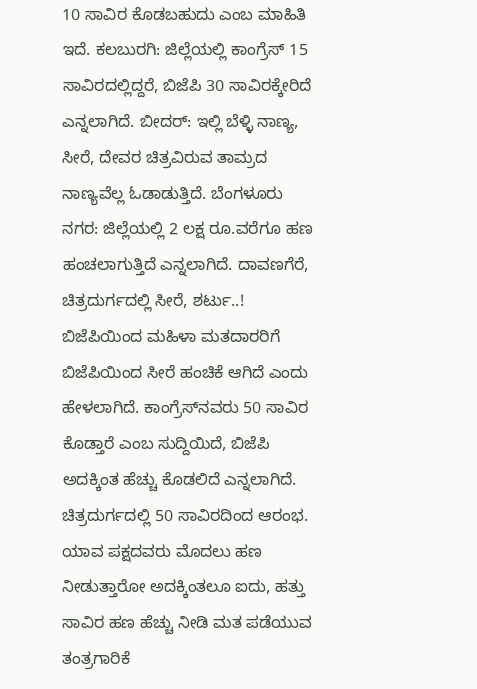10 ಸಾವಿರ ಕೊಡಬಹುದು ಎಂಬ ಮಾಹಿತಿ ಇದೆ. ಕಲಬುರಗಿ: ಜಿಲ್ಲೆಯಲ್ಲಿ ಕಾಂಗ್ರೆಸ್‌ 15 ಸಾವಿರದಲ್ಲಿದ್ದರೆ, ಬಿಜೆಪಿ 30 ಸಾವಿರಕ್ಕೇರಿದೆ ಎನ್ನಲಾಗಿದೆ. ಬೀದರ್‌: ಇಲ್ಲಿ ಬೆಳ್ಳಿ ನಾಣ್ಯ, ಸೀರೆ, ದೇವರ ಚಿತ್ರವಿರುವ ತಾಮ್ರದ ನಾಣ್ಯವೆಲ್ಲ ಓಡಾಡುತ್ತಿದೆ. ಬೆಂಗಳೂರು ನಗರ: ಜಿಲ್ಲೆಯಲ್ಲಿ 2 ಲಕ್ಷ ರೂ.ವರೆಗೂ ಹಣ ಹಂಚಲಾಗುತ್ತಿದೆ ಎನ್ನಲಾಗಿದೆ. ದಾವಣಗೆರೆ, ಚಿತ್ರದುರ್ಗದಲ್ಲಿ ಸೀರೆ, ಶರ್ಟು..! ಬಿಜೆಪಿಯಿಂದ ಮಹಿಳಾ ಮತದಾರರಿಗೆ ಬಿಜೆಪಿಯಿಂದ ಸೀರೆ ಹಂಚಿಕೆ ಆಗಿದೆ ಎಂದು ಹೇಳಲಾಗಿದೆ. ಕಾಂಗ್ರೆಸ್‌ನವರು 50 ಸಾವಿರ ಕೊಡ್ತಾರೆ ಎಂಬ ಸುದ್ದಿಯಿದೆ, ಬಿಜೆಪಿ ಅದಕ್ಕಿಂತ ಹೆಚ್ಚು ಕೊಡಲಿದೆ ಎನ್ನಲಾಗಿದೆ. ಚಿತ್ರದುರ್ಗದಲ್ಲಿ 50 ಸಾವಿರದಿಂದ ಆರಂಭ. ಯಾವ ಪಕ್ಷದವರು ಮೊದಲು ಹಣ ನೀಡುತ್ತಾರೋ ಅದಕ್ಕಿಂತಲೂ ಐದು, ಹತ್ತು ಸಾವಿರ ಹಣ ಹೆಚ್ಚು ನೀಡಿ ಮತ ಪಡೆಯುವ ತಂತ್ರಗಾರಿಕೆ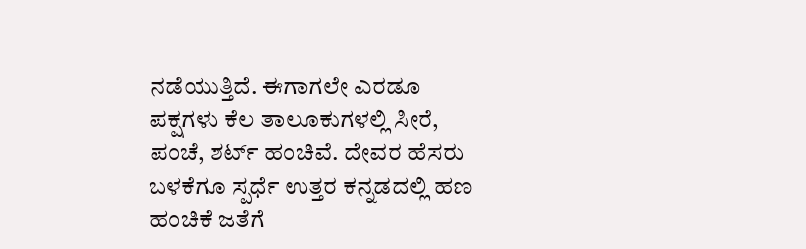ನಡೆಯುತ್ತಿದೆ. ಈಗಾಗಲೇ ಎರಡೂ ಪಕ್ಷಗಳು ಕೆಲ ತಾಲೂಕುಗಳಲ್ಲಿ ಸೀರೆ, ಪಂಚೆ, ಶರ್ಟ್‌ ಹಂಚಿವೆ. ದೇವರ ಹೆಸರು ಬಳಕೆಗೂ ಸ್ಪರ್ಧೆ ಉತ್ತರ ಕನ್ನಡದಲ್ಲಿ ಹಣ ಹಂಚಿಕೆ ಜತೆಗೆ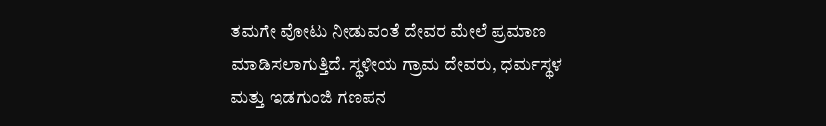ತಮಗೇ ವೋಟು ನೀಡುವಂತೆ ದೇವರ ಮೇಲೆ ಪ್ರಮಾಣ ಮಾಡಿಸಲಾಗುತ್ತಿದೆ. ಸ್ಥಳೀಯ ಗ್ರಾಮ ದೇವರು, ಧರ್ಮಸ್ಥಳ ಮತ್ತು ಇಡಗುಂಜಿ ಗಣಪನ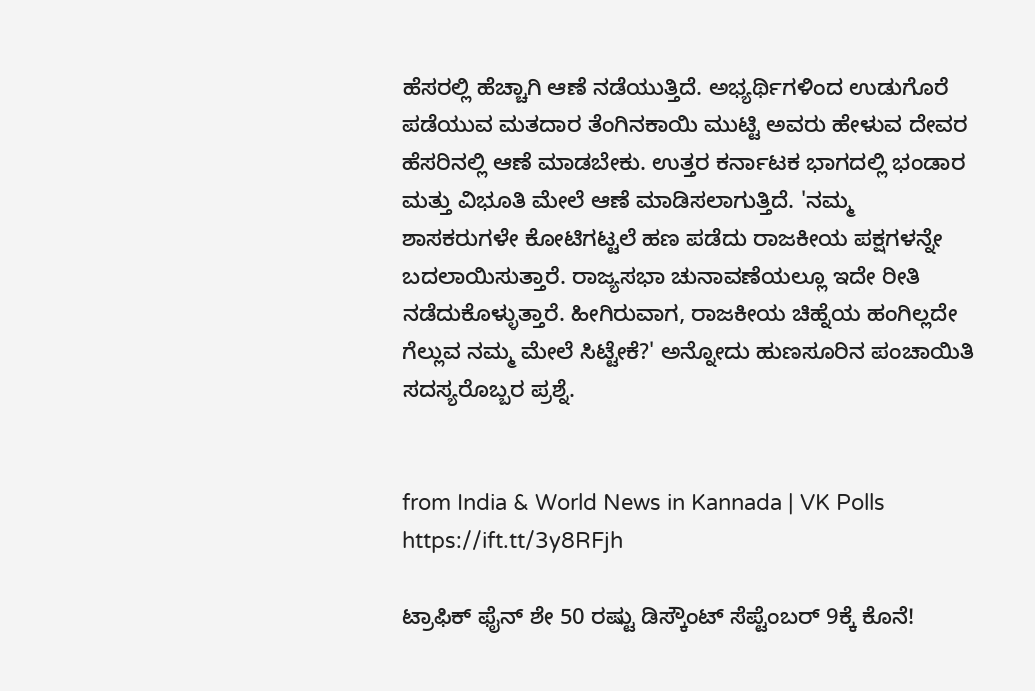ಹೆಸರಲ್ಲಿ ಹೆಚ್ಚಾಗಿ ಆಣೆ ನಡೆಯುತ್ತಿದೆ. ಅಭ್ಯರ್ಥಿಗಳಿಂದ ಉಡುಗೊರೆ ಪಡೆಯುವ ಮತದಾರ ತೆಂಗಿನಕಾಯಿ ಮುಟ್ಟಿ ಅವರು ಹೇಳುವ ದೇವರ ಹೆಸರಿನಲ್ಲಿ ಆಣೆ ಮಾಡಬೇಕು. ಉತ್ತರ ಕರ್ನಾಟಕ ಭಾಗದಲ್ಲಿ ಭಂಡಾರ ಮತ್ತು ವಿಭೂತಿ ಮೇಲೆ ಆಣೆ ಮಾಡಿಸಲಾಗುತ್ತಿದೆ. 'ನಮ್ಮ ಶಾಸಕರುಗಳೇ ಕೋಟಿಗಟ್ಟಲೆ ಹಣ ಪಡೆದು ರಾಜಕೀಯ ಪಕ್ಷಗಳನ್ನೇ ಬದಲಾಯಿಸುತ್ತಾರೆ. ರಾಜ್ಯಸಭಾ ಚುನಾವಣೆಯಲ್ಲೂ ಇದೇ ರೀತಿ ನಡೆದುಕೊಳ್ಳುತ್ತಾರೆ. ಹೀಗಿರುವಾಗ, ರಾಜಕೀಯ ಚಿಹ್ನೆಯ ಹಂಗಿಲ್ಲದೇ ಗೆಲ್ಲುವ ನಮ್ಮ ಮೇಲೆ ಸಿಟ್ಟೇಕೆ?' ಅನ್ನೋದು ಹುಣಸೂರಿನ ಪಂಚಾಯಿತಿ ಸದಸ್ಯರೊಬ್ಬರ ಪ್ರಶ್ನೆ.


from India & World News in Kannada | VK Polls https://ift.tt/3y8RFjh

ಟ್ರಾಫಿಕ್‌ ಫೈನ್‌ ಶೇ 50 ರಷ್ಟು ಡಿಸ್ಕೌಂಟ್‌ ಸೆಪ್ಟೆಂಬರ್‌ 9ಕ್ಕೆ ಕೊನೆ!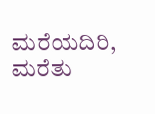ಮರೆಯದಿರಿ, ಮರೆತು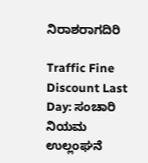ನಿರಾಶರಾಗದಿರಿ

Traffic Fine Discount Last Day: ಸಂಚಾರಿ ನಿಯಮ ಉಲ್ಲಂಘನೆ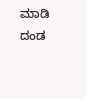ಮಾಡಿ ದಂಡ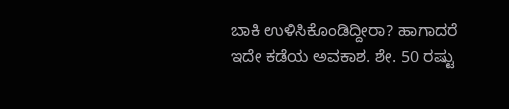ಬಾಕಿ ಉಳಿಸಿಕೊಂಡಿದ್ದೀರಾ? ಹಾಗಾದರೆ ಇದೇ ಕಡೆಯ ಅವಕಾಶ. ಶೇ. 50 ರಷ್ಟು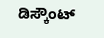ಡಿಸ್ಕೌಂಟ್‌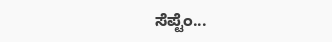ಸೆಪ್ಟೆಂ...